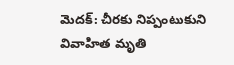మెదక్: చీరకు నిప్పంటుకుని వివాహిత మృతి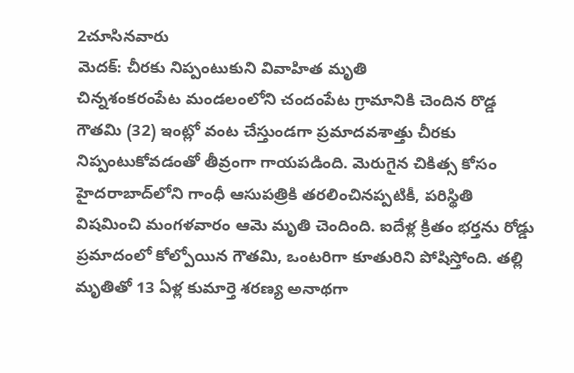2చూసినవారు
మెదక్: చీరకు నిప్పంటుకుని వివాహిత మృతి
చిన్నశంకరంపేట మండలంలోని చందంపేట గ్రామానికి చెందిన రొడ్డ గౌతమి (32) ఇంట్లో వంట చేస్తుండగా ప్రమాదవశాత్తు చీరకు నిప్పంటుకోవడంతో తీవ్రంగా గాయపడింది. మెరుగైన చికిత్స కోసం హైదరాబాద్‌లోని గాంధీ ఆసుపత్రికి తరలించినప్పటికీ, పరిస్థితి విషమించి మంగళవారం ఆమె మృతి చెందింది. ఐదేళ్ల క్రితం భర్తను రోడ్డు ప్రమాదంలో కోల్పోయిన గౌతమి, ఒంటరిగా కూతురిని పోషిస్తోంది. తల్లి మృతితో 13 ఏళ్ల కుమార్తె శరణ్య అనాథగా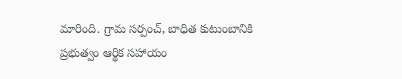మారింది. గ్రామ సర్పంచ్, బాధిత కుటుంబానికి ప్రభుత్వం ఆర్థిక సహాయం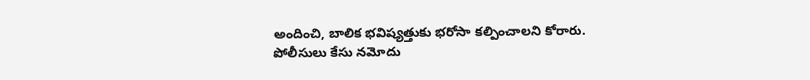అందించి, బాలిక భవిష్యత్తుకు భరోసా కల్పించాలని కోరారు. పోలీసులు కేసు నమోదు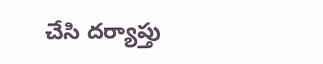చేసి దర్యాప్తు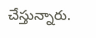చేస్తున్నారు.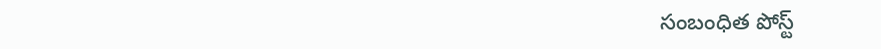సంబంధిత పోస్ట్